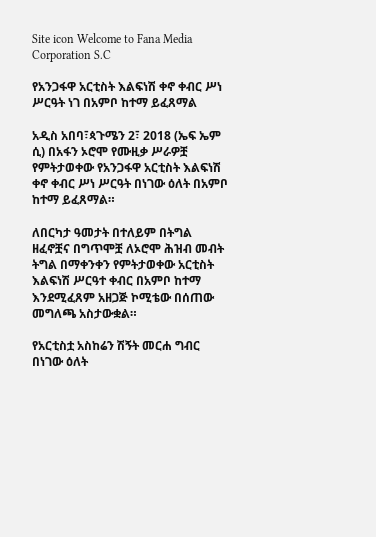Site icon Welcome to Fana Media Corporation S.C

የአንጋፋዋ አርቲስት እልፍነሽ ቀኖ ቀብር ሥነ ሥርዓት ነገ በአምቦ ከተማ ይፈጸማል

አዲስ አበባ፣ጳጉሜን 2፣ 2018 (ኤፍ ኤም ሲ) በአፋን ኦሮሞ የሙዚቃ ሥራዎቿ የምትታወቀው የአንጋፋዋ አርቲስት እልፍነሽ ቀኖ ቀብር ሥነ ሥርዓት በነገው ዕለት በአምቦ ከተማ ይፈጸማል።

ለበርካታ ዓመታት በተለይም በትግል ዘፈኖቿና በግጥሞቿ ለኦሮሞ ሕዝብ መብት ትግል በማቀንቀን የምትታወቀው አርቲስት እልፍነሽ ሥርዓተ ቀብር በአምቦ ከተማ እንደሚፈጸም አዘጋጅ ኮሚቴው በሰጠው መግለጫ አስታውቋል።

የአርቲስቷ አስከሬን ሽኝት መርሐ ግብር በነገው ዕለት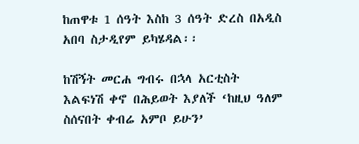ከጠዋቱ 1 ሰዓት እስከ 3 ሰዓት ድረስ በአዲስ አበባ ስታዲየም ይካሄዳል፡፡

ከሽኝት መርሐ ግብሩ በኋላ አርቲስት እልፍነሽ ቀኖ በሕይወት እያለች ‘ከዚህ ዓለም ስሰናበት ቀብሬ አምቦ ይሁን’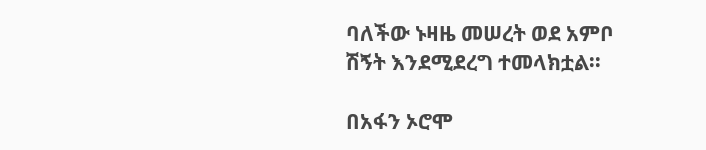ባለችው ኑዛዜ መሠረት ወደ አምቦ ሽኝት እንደሚደረግ ተመላክቷል፡፡

በአፋን ኦሮሞ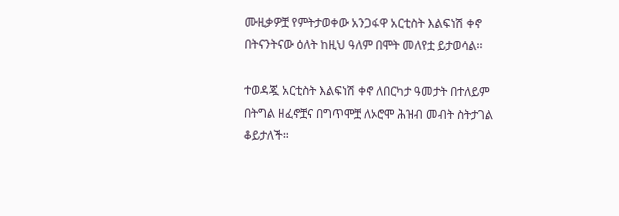ሙዚቃዎቿ የምትታወቀው አንጋፋዋ አርቲስት እልፍነሽ ቀኖ በትናንትናው ዕለት ከዚህ ዓለም በሞት መለየቷ ይታወሳል፡፡

ተወዳጇ አርቲስት እልፍነሽ ቀኖ ለበርካታ ዓመታት በተለይም በትግል ዘፈኖቿና በግጥሞቿ ለኦሮሞ ሕዝብ መብት ስትታገል ቆይታለች።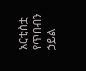አርቲስቷ የጥበብን ኃይል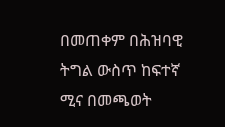በመጠቀም በሕዝባዊ ትግል ውስጥ ከፍተኛ ሚና በመጫወት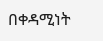በቀዳሚነት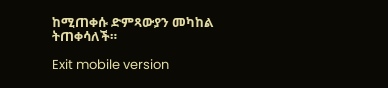ከሚጠቀሱ ድምጻውያን መካከል ትጠቀሳለች።

Exit mobile version